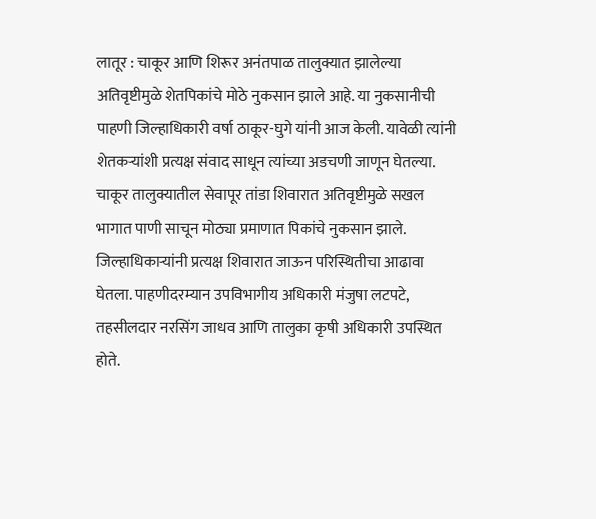लातूर : चाकूर आणि शिरूर अनंतपाळ तालुक्यात झालेल्या अतिवृष्टीमुळे शेतपिकांचे मोठे नुकसान झाले आहे. या नुकसानीची पाहणी जिल्हाधिकारी वर्षा ठाकूर-घुगे यांनी आज केली. यावेळी त्यांनी शेतकऱ्यांशी प्रत्यक्ष संवाद साधून त्यांच्या अडचणी जाणून घेतल्या.
चाकूर तालुक्यातील सेवापूर तांडा शिवारात अतिवृष्टीमुळे सखल भागात पाणी साचून मोठ्या प्रमाणात पिकांचे नुकसान झाले. जिल्हाधिकाऱ्यांनी प्रत्यक्ष शिवारात जाऊन परिस्थितीचा आढावा घेतला. पाहणीदरम्यान उपविभागीय अधिकारी मंजुषा लटपटे, तहसीलदार नरसिंग जाधव आणि तालुका कृषी अधिकारी उपस्थित होते.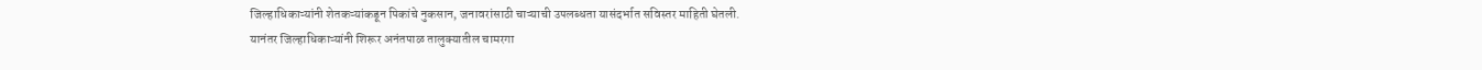जिल्हाधिकाऱ्यांनी शेतकऱ्यांकडून पिकांचे नुकसान, जनावरांसाठी चाऱ्याची उपलब्धता यासंदर्भात सविस्तर माहिती घेतली.
यानंतर जिल्हाधिकाऱ्यांनी शिरूर अनंतपाळ तालुक्यातील चामरगा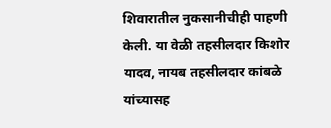शिवारातील नुकसानीचीही पाहणी केली. या वेळी तहसीलदार किशोर यादव, नायब तहसीलदार कांबळे यांच्यासह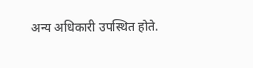अन्य अधिकारी उपस्थित होते.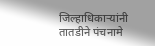जिल्हाधिकाऱ्यांनी तातडीने पंचनामे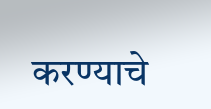करण्याचे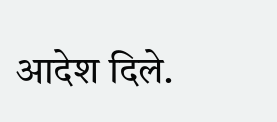आदेश दिले.